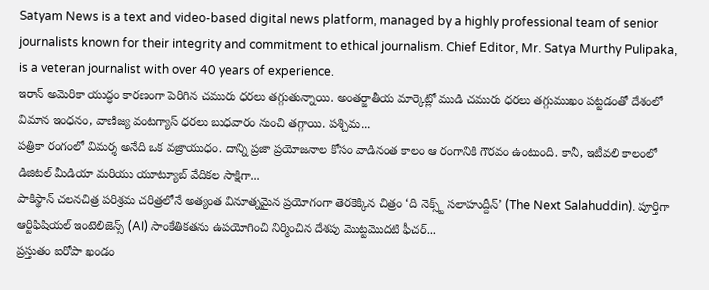Satyam News is a text and video-based digital news platform, managed by a highly professional team of senior journalists known for their integrity and commitment to ethical journalism. Chief Editor, Mr. Satya Murthy Pulipaka, is a veteran journalist with over 40 years of experience.
ఇరాన్ అమెరికా యుద్ధం కారణంగా పెరిగిన చమురు ధరలు తగ్గుతున్నాయి. అంతర్జాతీయ మార్కెట్లో ముడి చమురు ధరలు తగ్గుముఖం పట్టడంతో దేశంలో విమాన ఇంధనం, వాణిజ్య వంటగ్యాస్ ధరలు బుధవారం నుంచి తగ్గాయి. పశ్చిమ...
పత్రికా రంగంలో విమర్శ అనేది ఒక వజ్రాయుధం. దాన్ని ప్రజా ప్రయోజనాల కోసం వాడినంత కాలం ఆ రంగానికి గౌరవం ఉంటుంది. కానీ, ఇటీవలి కాలంలో డిజిటల్ మీడియా మరియు యూట్యూబ్ వేదికల సాక్షిగా...
పాకిస్థాన్ చలనచిత్ర పరిశ్రమ చరిత్రలోనే అత్యంత వినూత్నమైన ప్రయోగంగా తెరకెక్కిన చిత్రం ‘ది నెక్స్ట్ సలాహుద్దీన్’ (The Next Salahuddin). పూర్తిగా ఆర్టిఫిషియల్ ఇంటెలిజెన్స్ (AI) సాంకేతికతను ఉపయోగించి నిర్మించిన దేశపు మొట్టమొదటి ఫీచర్...
ప్రస్తుతం ఐరోపా ఖండం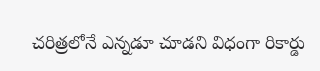చరిత్రలోనే ఎన్నడూ చూడని విధంగా రికార్డు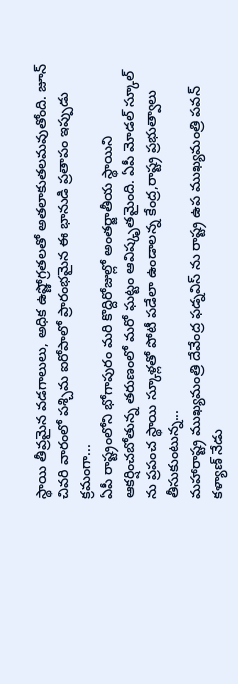స్థాయి తీవ్రమైన వడగాలులు, అధిక ఉష్ణోగ్రతలతో అతలాకుతలమవుతోంది. జూన్ చివరి వారంలో పశ్చిమ ఐరోపాలో ప్రారంభమైన ఈ భానుడి ప్రతాపం ఇప్పుడు క్రమంగా...
ఏపీ రాష్ట్రంలోని భోగాపురం మరి కొద్దిరోజుల్లో అంతర్జాతీయ స్థాయిని ఆకర్షించబోతున్న తరుణంలో మరో ఘట్టం ఆవిష్కృతమైంది. ఏపీ మోడల్ స్కూల్ ను ప్రపంచ స్థాయి స్కూళ్లతో పోటీ పడేలా ఉండాలన్న కేంద్ర,రాష్ట్ర ప్రభుత్వాలు తీసుకుంటున్న...
మహారాష్ట్ర ముఖ్యమంత్రి దేవేంద్ర ఫడ్నవిస్ ను రాష్ట్ర ఉప ముఖ్యమంత్రి పవన్ కళ్యాణ్ నేడు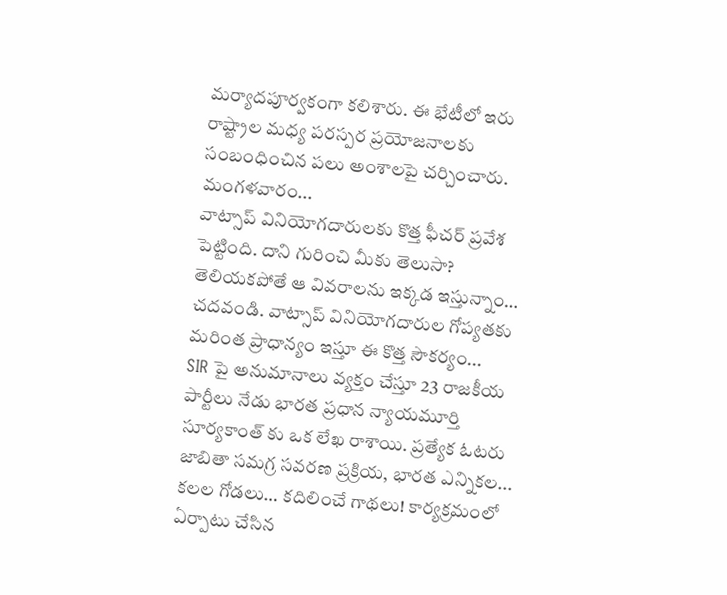మర్యాదపూర్వకంగా కలిశారు. ఈ భేటీలో ఇరు రాష్ట్రాల మధ్య పరస్పర ప్రయోజనాలకు సంబంధించిన పలు అంశాలపై చర్చించారు. మంగళవారం...
వాట్సాప్ వినియోగదారులకు కొత్త ఫీచర్ ప్రవేశ పెట్టింది. దాని గురించి మీకు తెలుసా? తెలియకపోతే ఆ వివరాలను ఇక్కడ ఇస్తున్నాం… చదవండి. వాట్సాప్ వినియోగదారుల గోప్యతకు మరింత ప్రాధాన్యం ఇస్తూ ఈ కొత్త సౌకర్యం...
SIR పై అనుమానాలు వ్యక్తం చేస్తూ 23 రాజకీయ పార్టీలు నేడు భారత ప్రధాన న్యాయమూర్తి సూర్యకాంత్ కు ఒక లేఖ రాశాయి. ప్రత్యేక ఓటరు జాబితా సమగ్ర సవరణ ప్రక్రియ, భారత ఎన్నికల...
కలల గోడలు… కదిలించే గాథలు! కార్యక్రమంలో ఏర్పాటు చేసిన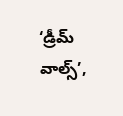‘డ్రీమ్ వాల్స్’,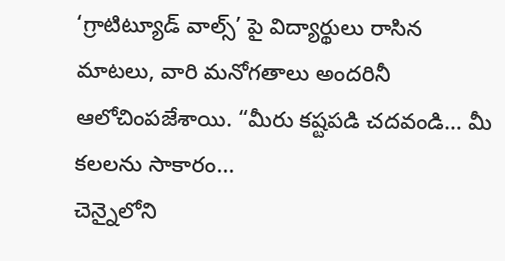‘గ్రాటిట్యూడ్ వాల్స్’ పై విద్యార్థులు రాసిన మాటలు, వారి మనోగతాలు అందరినీ ఆలోచింపజేశాయి. “మీరు కష్టపడి చదవండి… మీ కలలను సాకారం...
చెన్నైలోని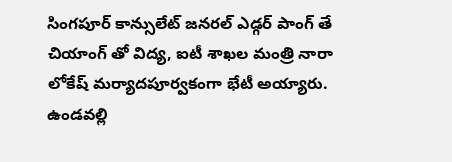సింగపూర్ కాన్సులేట్ జనరల్ ఎడ్గర్ పాంగ్ తే చియాంగ్ తో విద్య, ఐటీ శాఖల మంత్రి నారా లోకేష్ మర్యాదపూర్వకంగా భేటీ అయ్యారు. ఉండవల్లి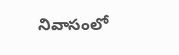నివాసంలో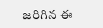జరిగిన ఈ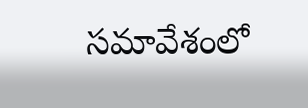సమావేశంలో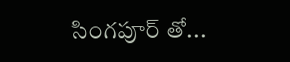సింగపూర్ తో...